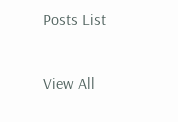Posts List

View All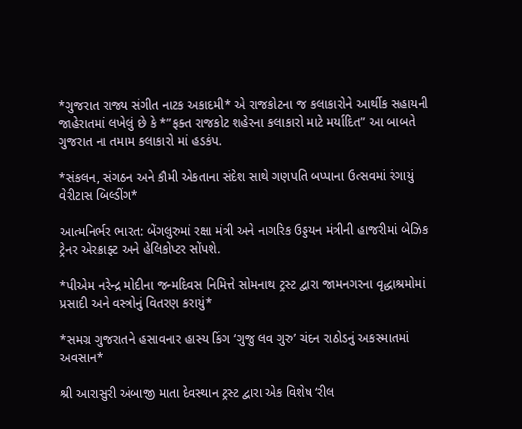*ગુજરાત રાજ્ય સંગીત નાટક અકાદમી* એ રાજકોટના જ કલાકારોને આર્થીક સહાયની જાહેરાતમાં લખેલું છે કે *”ફક્ત રાજકોટ શહેરના કલાકારો માટે મર્યાદિત” આ બાબતે ગુજરાત ના તમામ કલાકારો માં હડકંપ.

*સંકલન, સંગઠન અને કૌમી એકતાના સંદેશ સાથે ગણપતિ બપ્પાના ઉત્સવમાં રંગાયું વેરીટાસ બિલ્ડીંગ*

આત્મનિર્ભર ભારત: બેંગલુરુમાં રક્ષા મંત્રી અને નાગરિક ઉડ્ડયન મંત્રીની હાજરીમાં બેઝિક ટ્રેનર એરક્રાફ્ટ અને હેલિકોપ્ટર સોંપશે.

*પીએમ નરેન્દ્ર મોદીના જન્મદિવસ નિમિત્તે સોમનાથ ટ્રસ્ટ દ્વારા જામનગરના વૃદ્ધાશ્રમોમાં પ્રસાદી અને વસ્ત્રોનું વિતરણ કરાયું*

*સમગ્ર ગુજરાતને હસાવનાર હાસ્ય કિંગ ‘ગુજુ લવ ગુરુ’ ચંદન રાઠોડનું અકસ્માતમાં અવસાન*

શ્રી આરાસુરી અંબાજી માતા દેવસ્થાન ટ્રસ્ટ દ્વારા એક વિશેષ ‘રીલ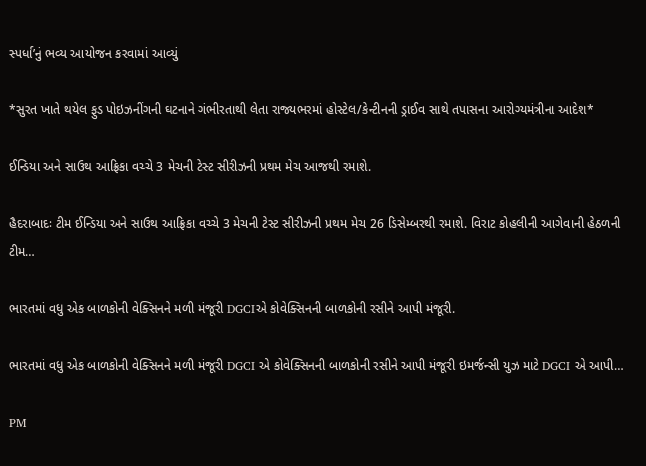સ્પર્ધા’નું ભવ્ય આયોજન કરવામાં આવ્યું

*સુરત ખાતે થયેલ ફુડ પોઇઝનીંગની ઘટનાને ગંભીરતાથી લેતા રાજ્યભરમાં હોસ્ટેલ/કેન્ટીનની ડ્રાઈવ સાથે તપાસના આરોગ્યમંત્રીના આદેશ*

ઈન્ડિયા અને સાઉથ આફ્રિકા વચ્ચે 3 મેચની ટેસ્ટ સીરીઝની પ્રથમ મેચ આજથી રમાશે.

હૈદરાબાદઃ ટીમ ઈન્ડિયા અને સાઉથ આફ્રિકા વચ્ચે 3 મેચની ટેસ્ટ સીરીઝની પ્રથમ મેચ 26 ડિસેમ્બરથી રમાશે. વિરાટ કોહલીની આગેવાની હેઠળની ટીમ…

ભારતમાં વધુ એક બાળકોની વેક્સિનને મળી મંજૂરી DGCIએ કોવેક્સિનની બાળકોની રસીને આપી મંજૂરી.

ભારતમાં વધુ એક બાળકોની વેક્સિનને મળી મંજૂરી DGCI એ કોવેક્સિનની બાળકોની રસીને આપી મંજૂરી ઇમર્જન્સી યુઝ માટે DGCI એ આપી…

PM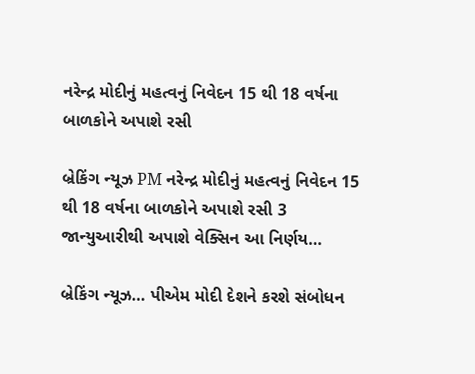નરેન્દ્ર મોદીનું મહત્વનું નિવેદન 15 થી 18 વર્ષના બાળકોને અપાશે રસી

બ્રેકિંગ ન્યૂઝ PM નરેન્દ્ર મોદીનું મહત્વનું નિવેદન 15 થી 18 વર્ષના બાળકોને અપાશે રસી 3 જાન્યુઆરીથી અપાશે વેક્સિન આ નિર્ણય…

બ્રેકિંગ ન્યૂઝ… પીએમ મોદી દેશને કરશે સંબોધન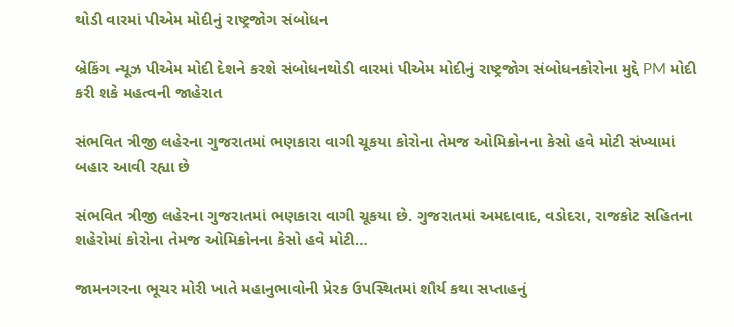થોડી વારમાં પીએમ મોદીનું રાષ્ટ્રજોગ સંબોધન

બ્રેકિંગ ન્યૂઝ પીએમ મોદી દેશને કરશે સંબોધનથોડી વારમાં પીએમ મોદીનું રાષ્ટ્રજોગ સંબોધનકોરોના મુદ્દે PM મોદી કરી શકે મહત્વની જાહેરાત

સંભવિત ત્રીજી લહેરના ગુજરાતમાં ભણકારા વાગી ચૂકયા કોરોના તેમજ ઓમિક્રોનના કેસો હવે મોટી સંખ્યામાં બહાર આવી રહ્યા છે

સંભવિત ત્રીજી લહેરના ગુજરાતમાં ભણકારા વાગી ચૂકયા છે. ગુજરાતમાં અમદાવાદ, વડોદરા, રાજકોટ સહિતના શહેરોમાં કોરોના તેમજ ઓમિક્રોનના કેસો હવે મોટી…

જામનગરના ભૂચર મોરી ખાતે મહાનુભાવોની પ્રેરક ઉપસ્થિતમાં શૌર્ય કથા સપ્તાહનું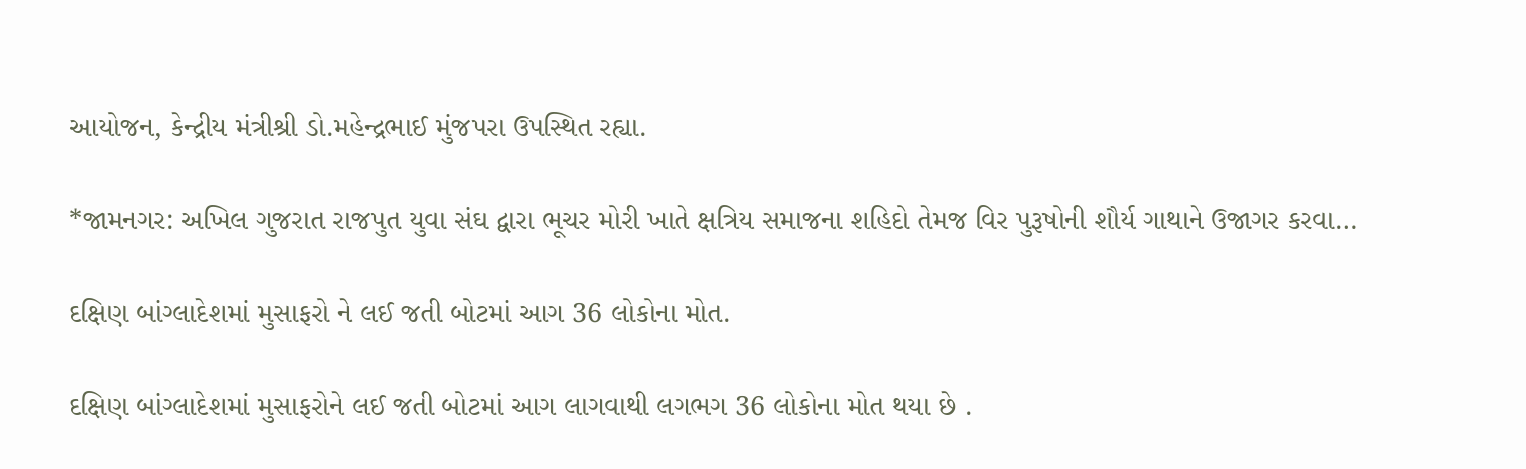આયોજન, કેન્દ્રીય મંત્રીશ્રી ડો.મહેન્દ્રભાઈ મુંજપરા ઉપસ્થિત રહ્યા.

*જામનગર: અખિલ ગુજરાત રાજપુત યુવા સંઘ દ્વારા ભૂચર મોરી ખાતે ક્ષત્રિય સમાજના શહિદો તેમજ વિર પુરૂષોની શૌર્ય ગાથાને ઉજાગર કરવા…

દક્ષિણ બાંગ્લાદેશમાં મુસાફરો ને લઈ જતી બોટમાં આગ 36 લોકોના મોત.

દક્ષિણ બાંગ્લાદેશમાં મુસાફરોને લઈ જતી બોટમાં આગ લાગવાથી લગભગ 36 લોકોના મોત થયા છે .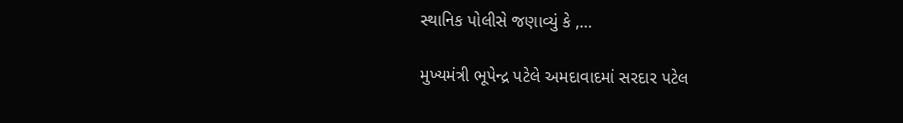સ્થાનિક પોલીસે જણાવ્યું કે ,…

મુખ્યમંત્રી ભૂપેન્દ્ર પટેલે અમદાવાદમાં સરદાર પટેલ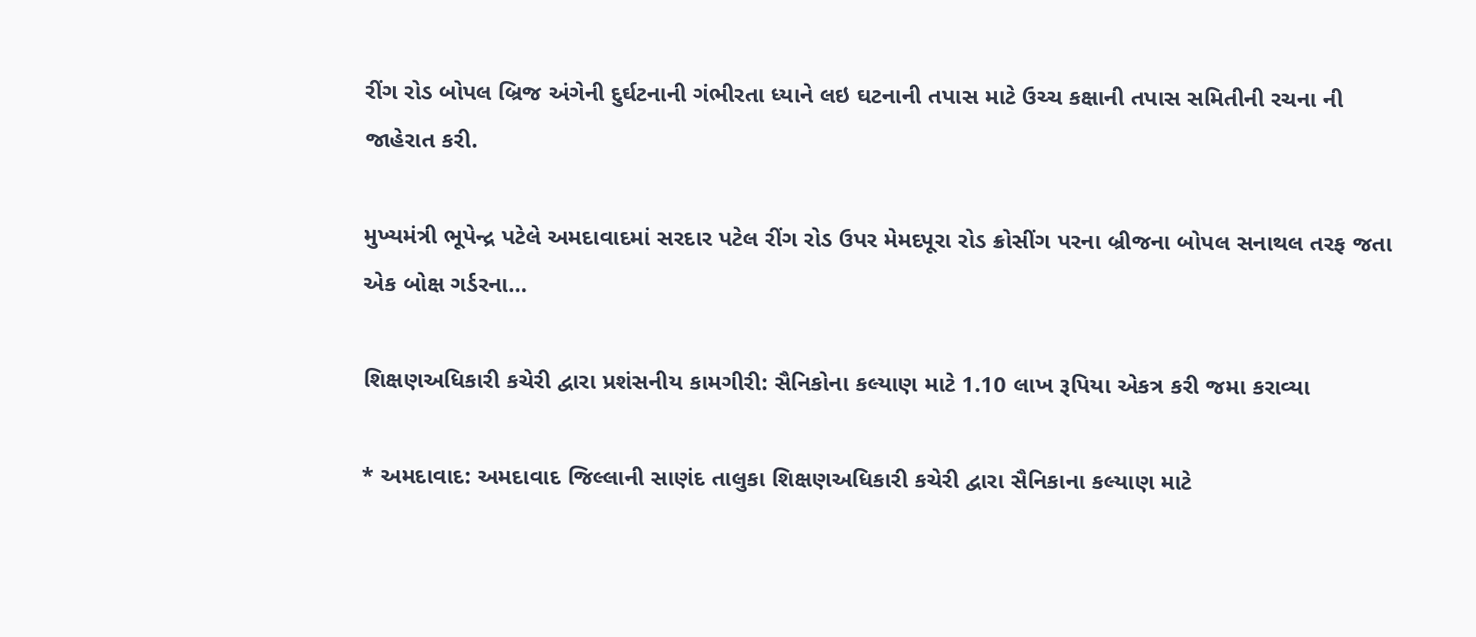રીંગ રોડ બોપલ બ્રિજ અંગેની દુર્ઘટનાની ગંભીરતા ધ્યાને લઇ ઘટનાની તપાસ માટે ઉચ્ચ કક્ષાની તપાસ સમિતીની રચના ની જાહેરાત કરી.

મુખ્યમંત્રી ભૂપેન્દ્ર પટેલે અમદાવાદમાં સરદાર પટેલ રીંગ રોડ ઉપર મેમદપૂરા રોડ ક્રોસીંગ પરના બ્રીજના બોપલ સનાથલ તરફ જતા એક બોક્ષ ગર્ડરના…

શિક્ષણઅધિકારી કચેરી દ્વારા પ્રશંસનીય કામગીરી: સૈનિકોના કલ્યાણ માટે 1.10 લાખ રૂપિયા એકત્ર કરી જમા કરાવ્યા

* અમદાવાદ: અમદાવાદ જિલ્લાની સાણંદ તાલુકા શિક્ષણઅધિકારી કચેરી દ્વારા સૈનિકાના કલ્યાણ માટે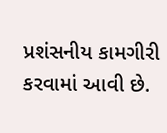પ્રશંસનીય કામગીરી કરવામાં આવી છે.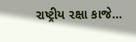રાષ્ટ્રીય રક્ષા કાજે…